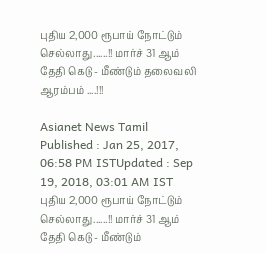புதிய 2,000 ரூபாய் நோட்டும் செல்லாது......!! மார்ச் 31 ஆம் தேதி கெடு - மீண்டும் தலைவலி ஆரம்பம் ....!!!

Asianet News Tamil
Published : Jan 25, 2017, 06:58 PM ISTUpdated : Sep 19, 2018, 03:01 AM IST
புதிய 2,000 ரூபாய் நோட்டும் செல்லாது......!! மார்ச் 31 ஆம் தேதி கெடு - மீண்டும்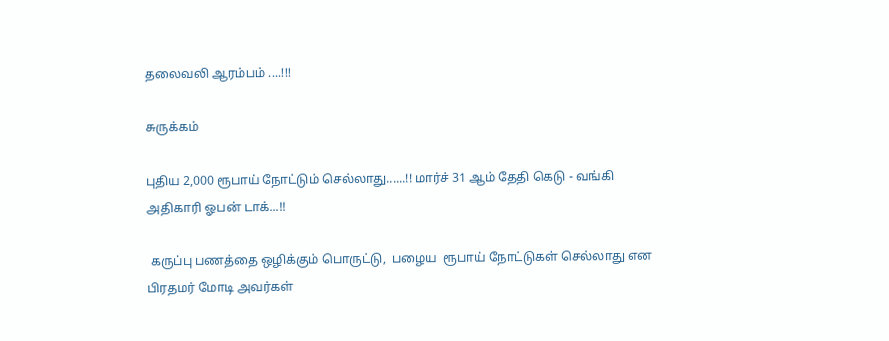தலைவலி ஆரம்பம் ....!!!

சுருக்கம்

புதிய 2,000 ரூபாய் நோட்டும் செல்லாது......!! மார்ச் 31 ஆம் தேதி கெடு - வங்கி அதிகாரி ஓபன் டாக்...!!

 கருப்பு பணத்தை ஒழிக்கும் பொருட்டு,  பழைய  ரூபாய் நோட்டுகள் செல்லாது என பிரதமர் மோடி அவர்கள்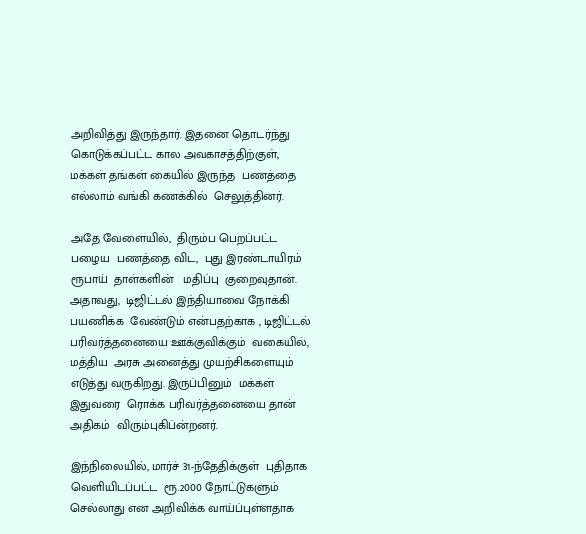அறிவித்து இருந்தார். இதனை தொடர்ந்து  கொடுக்கப்பட்ட கால அவகாசத்திற்குள்,  மக்கள் தங்கள் கையில் இருந்த  பணத்தை எல்லாம் வங்கி கணக்கில்  செலுத்தினர்.

அதே வேளையில்,  திரும்ப பெறப்பட்ட   பழைய  பணத்தை விட,  புது இரண்டாயிரம் ரூபாய்  தாள்களின்   மதிப்பு  குறைவுதான். அதாவது,  டிஜிட்டல் இந்தியாவை நோக்கி  பயணிக்க  வேண்டும் என்பதற்காக , டிஜிட்டல் பரிவர்த்தனையை ஊக்குவிக்கும்  வகையில்,  மத்திய  அரசு அனைத்து முயற்சிகளையும் எடுத்து வருகிறது. இருப்பினும்  மக்கள்   இதுவரை  ரொக்க பரிவர்த்தனையை தான்  அதிகம்  விரும்புகிப்ன்றனர்.

இந்நிலையில், மார்ச் 31-ந்தேதிக்குள்  புதிதாக வெளியிடப்பட்ட  ரூ.2000 நோட்டுகளும் செல்லாது என அறிவிக்க வாய்ப்புள்ளதாக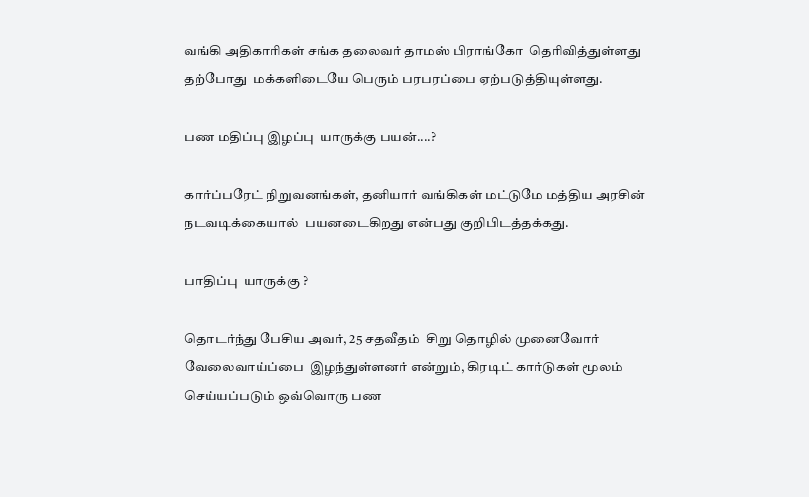வங்கி அதிகாரிகள் சங்க தலைவர் தாமஸ் பிராங்கோ  தெரிவித்துள்ளது  தற்போது  மக்களிடையே பெரும் பரபரப்பை ஏற்படுத்தியுள்ளது.

பண மதிப்பு இழப்பு  யாருக்கு பயன்....?

கார்ப்பரேட் நிறுவனங்கள், தனியார் வங்கிகள் மட்டுமே மத்திய அரசின் நடவடிக்கையால்  பயனடைகிறது என்பது குறிபிடத்தக்கது.

பாதிப்பு  யாருக்கு ?

தொடர்ந்து பேசிய அவர், 25 சதவீதம்  சிறு தொழில் முனைவோர்  வேலைவாய்ப்பை  இழந்துள்ளனர் என்றும், கிரடிட் கார்டுகள் மூலம்  செய்யப்படும் ஒவ்வொரு பண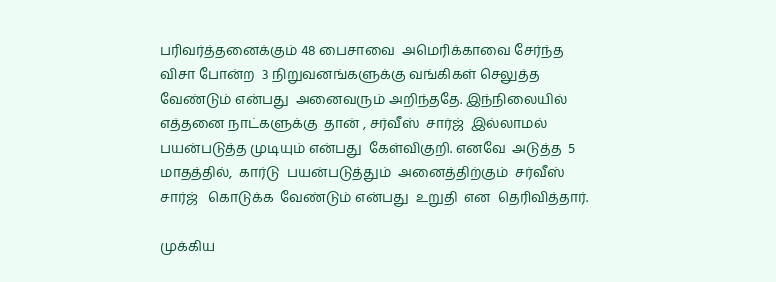பரிவர்த்தனைக்கும் 48 பைசாவை  அமெரிக்காவை சேர்ந்த விசா போன்ற  3 நிறுவனங்களுக்கு வங்கிகள் செலுத்த வேண்டும் என்பது  அனைவரும் அறிந்ததே. இந்நிலையில்  எத்தனை நாட்களுக்கு  தான் , சர்வீஸ்  சார்ஜ்  இல்லாமல்  பயன்படுத்த முடியும் என்பது  கேள்விகுறி. எனவே  அடுத்த  5 மாதத்தில்,  கார்டு  பயன்படுத்தும்  அனைத்திற்கும்  சர்வீஸ் சார்ஜ்   கொடுக்க  வேண்டும் என்பது  உறுதி  என  தெரிவித்தார்.

முக்கிய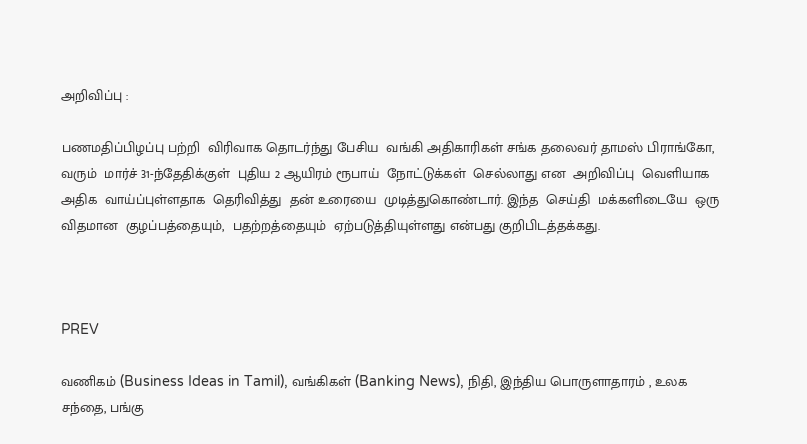அறிவிப்பு :

பணமதிப்பிழப்பு பற்றி  விரிவாக தொடர்ந்து பேசிய  வங்கி அதிகாரிகள் சங்க தலைவர் தாமஸ் பிராங்கோ, வரும்  மார்ச் 31-ந்தேதிக்குள்  புதிய 2 ஆயிரம் ரூபாய்  நோட்டுக்கள்  செல்லாது என  அறிவிப்பு  வெளியாக அதிக  வாய்ப்புள்ளதாக  தெரிவித்து  தன் உரையை  முடித்துகொண்டார். இந்த  செய்தி  மக்களிடையே  ஒரு  விதமான  குழப்பத்தையும்,  பதற்றத்தையும்  ஏற்படுத்தியுள்ளது என்பது குறிபிடத்தக்கது.



PREV

வணிகம் (Business Ideas in Tamil), வங்கிகள் (Banking News), நிதி, இந்திய பொருளாதாரம் , உலக சந்தை, பங்கு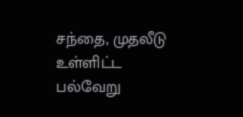சந்தை, முதலீடு உள்ளிட்ட பல்வேறு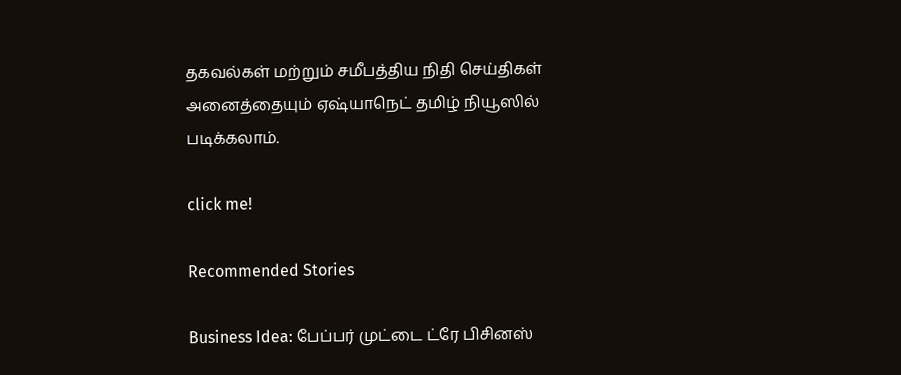தகவல்கள் மற்றும் சமீபத்திய நிதி செய்திகள் அனைத்தையும் ஏஷ்யாநெட் தமிழ் நியூஸில் படிக்கலாம்.

click me!

Recommended Stories

Business Idea: பேப்பர் முட்டை ட்ரே பிசினஸ்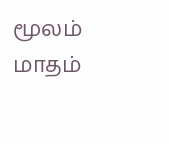மூலம் மாதம்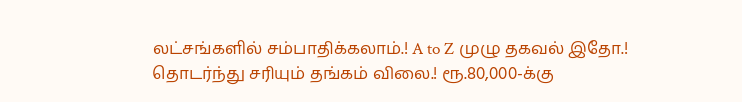லட்சங்களில் சம்பாதிக்கலாம்.! A to Z முழு தகவல் இதோ.!
தொடர்ந்து சரியும் தங்கம் விலை.! ரூ.80,000-க்கு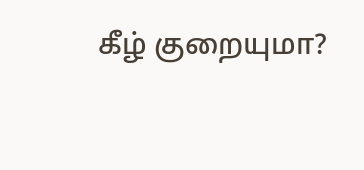கீழ் குறையுமா?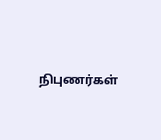நிபுணர்கள்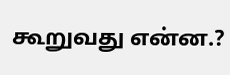கூறுவது என்ன.?